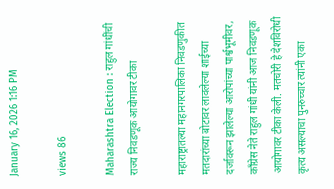January 16, 2026 1:16 PM

views 86

Maharashtra Election : राहुल गांधींची राज्य निवडणूक आयोगावर टीका

महाराष्ट्रातल्या महानगरपालिका निवडणुकीत मतदारांच्या बोटावर लावलेल्या शाईच्या दर्जावरून झालेल्या आरोपांच्या पार्श्वभूमीवर, काँग्रेस नेते राहुल गांधी यांनी आज निवडणूक आयोगावर टीका केली. मतचोरी हे देशविरोधी कृत्य असल्याचा पुनरुच्चार त्यांनी एका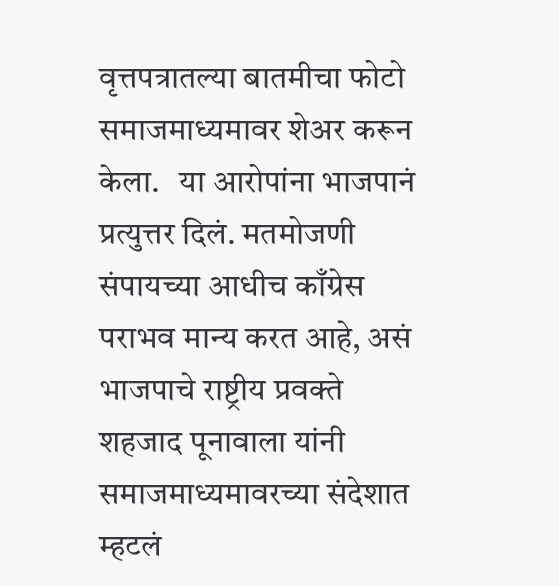वृत्तपत्रातल्या बातमीचा फोटो समाजमाध्यमावर शेअर करून केला.   या आरोपांना भाजपानं प्रत्युत्तर दिलं. मतमोजणी संपायच्या आधीच काँग्रेस पराभव मान्य करत आहे, असं भाजपाचे राष्ट्रीय प्रवक्ते शहजाद पूनावाला यांनी समाजमाध्यमावरच्या संदेशात म्हटलं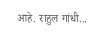आहे. राहुल गांधी...